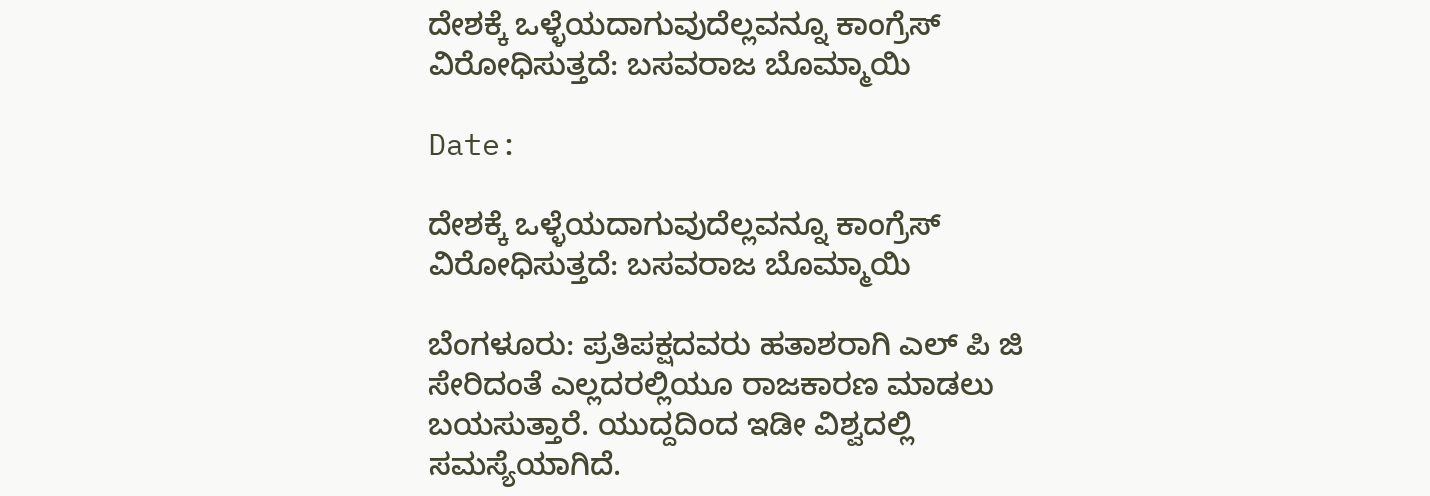ದೇಶಕ್ಕೆ ಒಳ್ಳೆಯದಾಗುವುದೆಲ್ಲವನ್ನೂ ಕಾಂಗ್ರೆಸ್ ವಿರೋಧಿಸುತ್ತದೆ: ಬಸವರಾಜ ಬೊಮ್ಮಾಯಿ

Date:

ದೇಶಕ್ಕೆ ಒಳ್ಳೆಯದಾಗುವುದೆಲ್ಲವನ್ನೂ ಕಾಂಗ್ರೆಸ್ ವಿರೋಧಿಸುತ್ತದೆ: ಬಸವರಾಜ ಬೊಮ್ಮಾಯಿ

ಬೆಂಗಳೂರು: ಪ್ರತಿಪಕ್ಷದವರು ಹತಾಶರಾಗಿ ಎಲ್ ಪಿ ಜಿ ಸೇರಿದಂತೆ ಎಲ್ಲದರಲ್ಲಿಯೂ ರಾಜಕಾರಣ ಮಾಡಲು ಬಯಸುತ್ತಾರೆ. ಯುದ್ದದಿಂದ ಇಡೀ ವಿಶ್ವದಲ್ಲಿ ಸಮಸ್ಯೆಯಾಗಿದೆ.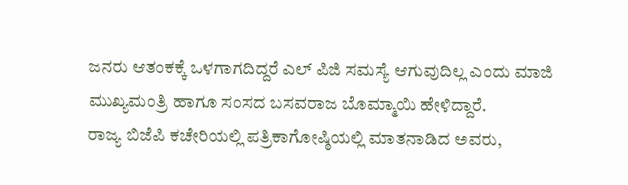ಜನರು ಆತಂಕಕ್ಕೆ ಒಳಗಾಗದಿದ್ದರೆ ಎಲ್ ಪಿಜಿ ಸಮಸ್ಯೆ ಆಗುವುದಿಲ್ಲ ಎಂದು ಮಾಜಿ ಮುಖ್ಯಮಂತ್ರಿ ಹಾಗೂ ಸಂಸದ ಬಸವರಾಜ ಬೊಮ್ಮಾಯಿ ಹೇಳಿದ್ದಾರೆ.
ರಾಜ್ಯ ಬಿಜೆಪಿ ಕಚೇರಿಯಲ್ಲಿ ಪತ್ರಿಕಾಗೋಷ್ಠಿಯಲ್ಲಿ ಮಾತನಾಡಿದ ಅವರು,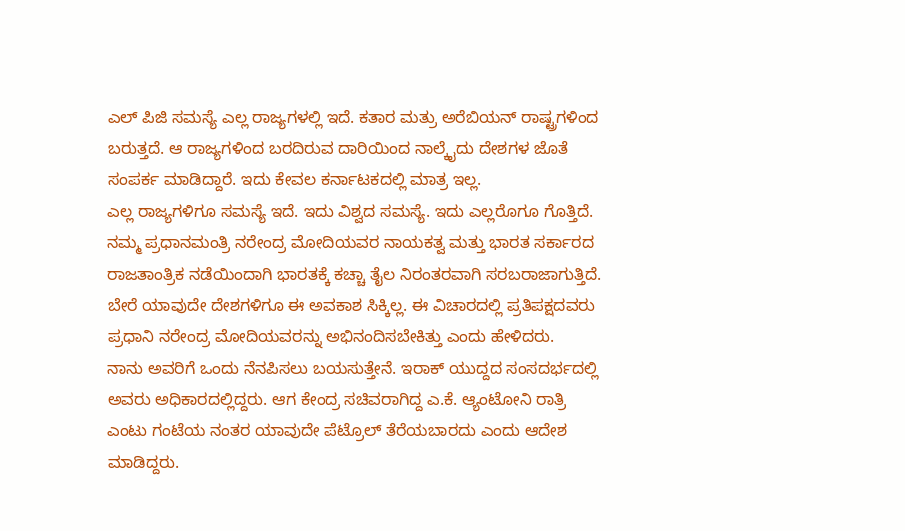ಎಲ್ ಪಿಜಿ ಸಮಸ್ಯೆ ಎಲ್ಲ ರಾಜ್ಯಗಳಲ್ಲಿ ಇದೆ. ಕತಾರ ಮತ್ರು ಅರೆಬಿಯನ್ ರಾಷ್ಟ್ರಗಳಿಂದ ಬರುತ್ತದೆ. ಆ ರಾಜ್ಯಗಳಿಂದ ಬರದಿರುವ ದಾರಿಯಿಂದ ನಾಲ್ಕೈದು ದೇಶಗಳ ಜೊತೆ ಸಂಪರ್ಕ ಮಾಡಿದ್ದಾರೆ. ಇದು ಕೇವಲ ಕರ್ನಾಟಕದಲ್ಲಿ ಮಾತ್ರ ಇಲ್ಲ.
ಎಲ್ಲ ರಾಜ್ಯಗಳಿಗೂ ಸಮಸ್ಯೆ ಇದೆ. ಇದು ವಿಶ್ವದ ಸಮಸ್ಯೆ. ಇದು ಎಲ್ಲರೊಗೂ ಗೊತ್ತಿದೆ. ನಮ್ಮ ಪ್ರಧಾನಮಂತ್ರಿ ನರೇಂದ್ರ ಮೋದಿಯವರ ನಾಯಕತ್ವ ಮತ್ತು ಭಾರತ ಸರ್ಕಾರದ ರಾಜತಾಂತ್ರಿಕ ನಡೆಯಿಂದಾಗಿ ಭಾರತಕ್ಕೆ ಕಚ್ಚಾ ತೈಲ ನಿರಂತರವಾಗಿ ಸರಬರಾಜಾಗುತ್ತಿದೆ. ಬೇರೆ ಯಾವುದೇ ದೇಶಗಳಿಗೂ ಈ ಅವಕಾಶ ಸಿಕ್ಕಿಲ್ಲ. ಈ ವಿಚಾರದಲ್ಲಿ ಪ್ರತಿಪಕ್ಷದವರು ಪ್ರಧಾನಿ ನರೇಂದ್ರ ಮೋದಿಯವರನ್ನು ಅಭಿನಂದಿಸಬೇಕಿತ್ತು ಎಂದು ಹೇಳಿದರು.
ನಾನು ಅವರಿಗೆ ಒಂದು ನೆನಪಿಸಲು ಬಯಸುತ್ತೇನೆ. ಇರಾಕ್ ಯುದ್ದದ ಸಂಸದರ್ಭದಲ್ಲಿ ಅವರು ಅಧಿಕಾರದಲ್ಲಿದ್ದರು. ಆಗ ಕೇಂದ್ರ ಸಚಿವರಾಗಿದ್ದ ಎ.ಕೆ. ಆ್ಯಂಟೋನಿ ರಾತ್ರಿ ಎಂಟು ಗಂಟೆಯ ನಂತರ ಯಾವುದೇ ಪೆಟ್ರೊಲ್ ತೆರೆಯಬಾರದು ಎಂದು ಆದೇಶ ಮಾಡಿದ್ದರು.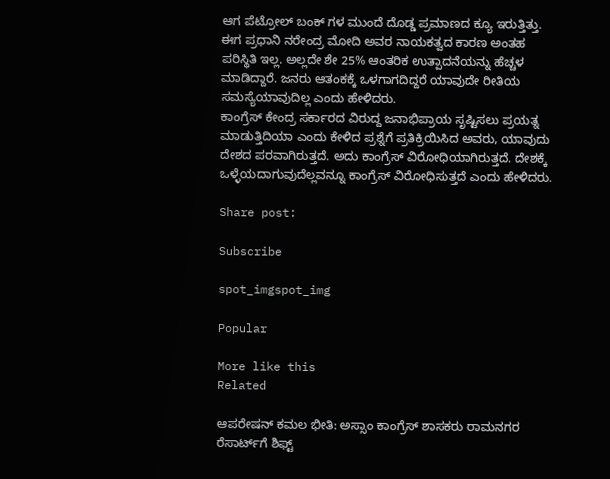ಆಗ ಪೆಟ್ರೋಲ್ ಬಂಕ್ ಗಳ ಮುಂದೆ ದೊಡ್ಡ ಪ್ರಮಾಣದ ಕ್ಯೂ ಇರುತ್ತಿತ್ತು. ಈಗ ಪ್ರಧಾನಿ ನರೇಂದ್ರ ಮೋದಿ ಅವರ ನಾಯಕತ್ವದ ಕಾರಣ ಅಂತಹ ಪರಿಸ್ಥಿತಿ ಇಲ್ಲ. ಅಲ್ಲದೇ ಶೇ 25% ಆಂತರಿಕ ಉತ್ಪಾದನೆಯನ್ನು ಹೆಚ್ಚಳ ಮಾಡಿದ್ದಾರೆ. ಜನರು ಆತಂಕಕ್ಕೆ ಒಳಗಾಗದಿದ್ದರೆ ಯಾವುದೇ ರೀತಿಯ ಸಮಸ್ಯೆಯಾವುದಿಲ್ಲ ಎಂದು ಹೇಳಿದರು.
ಕಾಂಗ್ರೆಸ್ ಕೇಂದ್ರ ಸರ್ಕಾರದ ವಿರುದ್ದ ಜನಾಭಿಪ್ರಾಯ ಸೃಷ್ಟಿಸಲು ಪ್ರಯತ್ನ ಮಾಡುತ್ತಿದಿಯಾ ಎಂದು ಕೇಳಿದ ಪ್ರಶ್ನೆಗೆ ಪ್ರತಿಕ್ರಿಯಿಸಿದ ಅವರು, ಯಾವುದು ದೇಶದ ಪರವಾಗಿರುತ್ತದೆ. ಅದು ಕಾಂಗ್ರೆಸ್ ವಿರೋಧಿಯಾಗಿರುತ್ತದೆ. ದೇಶಕ್ಕೆ ಒಳ್ಳೆಯದಾಗುವುದೆಲ್ಲವನ್ನೂ ಕಾಂಗ್ರೆಸ್ ವಿರೋಧಿಸುತ್ತದೆ ಎಂದು ಹೇಳಿದರು.

Share post:

Subscribe

spot_imgspot_img

Popular

More like this
Related

ಆಪರೇಷನ್ ಕಮಲ ಭೀತಿ: ಅಸ್ಸಾಂ ಕಾಂಗ್ರೆಸ್ ಶಾಸಕರು ರಾಮನಗರ ರೆಸಾರ್ಟ್‌ಗೆ ಶಿಫ್ಟ್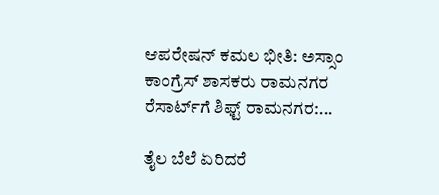ಆಪರೇಷನ್ ಕಮಲ ಭೀತಿ: ಅಸ್ಸಾಂ ಕಾಂಗ್ರೆಸ್ ಶಾಸಕರು ರಾಮನಗರ ರೆಸಾರ್ಟ್‌ಗೆ ಶಿಫ್ಟ್ ರಾಮನಗರ:...

ತೈಲ ಬೆಲೆ ಏರಿದರೆ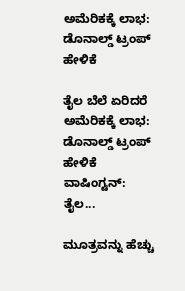ಅಮೆರಿಕಕ್ಕೆ ಲಾಭ: ಡೊನಾಲ್ಡ್ ಟ್ರಂಪ್ ಹೇಳಿಕೆ

ತೈಲ ಬೆಲೆ ಏರಿದರೆ ಅಮೆರಿಕಕ್ಕೆ ಲಾಭ: ಡೊನಾಲ್ಡ್ ಟ್ರಂಪ್ ಹೇಳಿಕೆ ವಾಷಿಂಗ್ಟನ್: ತೈಲ...

ಮೂತ್ರವನ್ನು ಹೆಚ್ಚು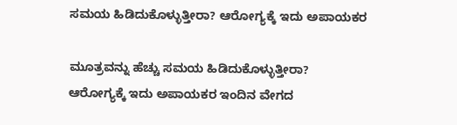ಸಮಯ ಹಿಡಿದುಕೊಳ್ಳುತ್ತೀರಾ? ಆರೋಗ್ಯಕ್ಕೆ ಇದು ಅಪಾಯಕರ

ಮೂತ್ರವನ್ನು ಹೆಚ್ಚು ಸಮಯ ಹಿಡಿದುಕೊಳ್ಳುತ್ತೀರಾ? ಆರೋಗ್ಯಕ್ಕೆ ಇದು ಅಪಾಯಕರ ಇಂದಿನ ವೇಗದ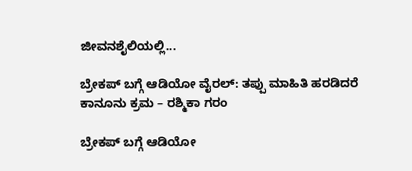ಜೀವನಶೈಲಿಯಲ್ಲಿ...

ಬ್ರೇಕಪ್ ಬಗ್ಗೆ ಆಡಿಯೋ ವೈರಲ್: ತಪ್ಪು ಮಾಹಿತಿ ಹರಡಿದರೆ ಕಾನೂನು ಕ್ರಮ – ರಶ್ಮಿಕಾ ಗರಂ

ಬ್ರೇಕಪ್ ಬಗ್ಗೆ ಆಡಿಯೋ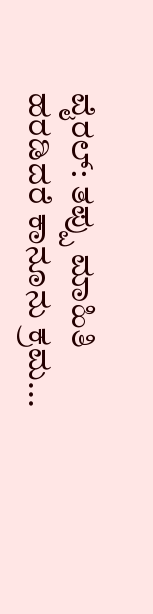ವೈರಲ್: ತಪ್ಪು ಮಾಹಿತಿ ಹರಡಿದರೆ ಕಾನೂನು ಕ್ರಮ...